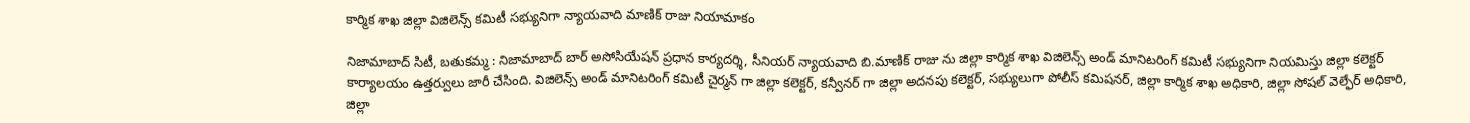కార్మిక శాఖ జిల్లా విజిలెన్స్ కమిటీ సభ్యునిగా న్యాయవాది మాణిక్ రాజు నియామాకం

నిజామాబాద్ సిటీ, బతుకమ్మ : నిజామాబాద్ బార్ అసోసియేషన్ ప్రధాన కార్యదర్శి, సీనియర్ న్యాయవాది బి.మాణిక్ రాజు ను జిల్లా కార్మిక శాఖ విజిలెన్స్ అండ్ మానిటరింగ్ కమిటీ సభ్యునిగా నియమిస్తు జిల్లా కలెక్టర్ కార్యాలయం ఉత్తర్వులు జారీ చేసింది. విజిలెన్స్ అండ్ మానిటరింగ్ కమిటీ చైర్మన్ గా జిల్లా కలెక్టర్, కన్వీనర్ గా జిల్లా అదనపు కలెక్టర్, సభ్యులుగా పోలీస్ కమిషనర్, జిల్లా కార్మిక శాఖ అధికారి, జిల్లా సోషల్ వెల్ఫేర్ అధికారి, జిల్లా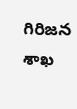గిరిజన శాఖ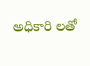అధికారి లతో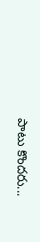పాటు కొందరు...